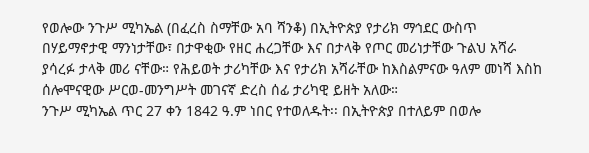የወሎው ንጉሥ ሚካኤል (በፈረስ ስማቸው አባ ሻንቆ) በኢትዮጵያ የታሪክ ማኅደር ውስጥ በሃይማኖታዊ ማንነታቸው፣ በታዋቂው የዘር ሐረጋቸው እና በታላቅ የጦር መሪነታቸው ጉልህ አሻራ ያሳረፉ ታላቅ መሪ ናቸው። የሕይወት ታሪካቸው እና የታሪክ አሻራቸው ከእስልምናው ዓለም መነሻ እስከ ሰሎሞናዊው ሥርወ-መንግሥት መገናኛ ድረስ ሰፊ ታሪካዊ ይዘት አለው።
ንጉሥ ሚካኤል ጥር 27 ቀን 1842 ዓ.ም ነበር የተወለዱት፡፡ በኢትዮጵያ በተለይም በወሎ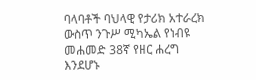ባላባቶች ባህላዊ የታሪክ አተራረክ ውስጥ ንጉሥ ሚካኤል የነብዩ መሐመድ 38ኛ የዘር ሐረግ እንደሆኑ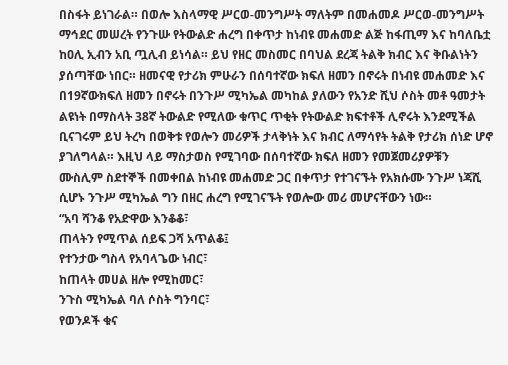በስፋት ይነገራል። በወሎ እስላማዊ ሥርወ-መንግሥት ማለትም በመሐመዶ ሥርወ-መንግሥት ማኅደር መሠረት የንጉሡ የትውልድ ሐረግ በቀጥታ ከነብዩ መሐመድ ልጅ ከፋጢማ እና ከባለቤቷ ከዐሊ ኢብን አቢ ጧሊብ ይነሳል። ይህ የዘር መስመር በባህል ደረጃ ትልቅ ክብር እና ቅቡልነትን ያሰጣቸው ነበር። ዘመናዊ የታሪክ ምሁራን በሰባተኛው ክፍለ ዘመን በኖሩት በነብዩ መሐመድ እና በ19ኛውክፍለ ዘመን በኖሩት በንጉሥ ሚካኤል መካከል ያለውን የአንድ ሺህ ሶስት መቶ ዓመታት ልዩነት በማስላት 38ኛ ትውልድ የሚለው ቁጥር ጥቂት የትውልድ ክፍተቶች ሊኖሩት እንደሚችል ቢናገሩም ይህ ትረካ በወቅቱ የወሎን መሪዎች ታላቅነት እና ክብር ለማሳየት ትልቅ የታሪክ ሰነድ ሆኖ ያገለግላል። እዚህ ላይ ማስታወስ የሚገባው በሰባተኛው ክፍለ ዘመን የመጀመሪያዎቹን ሙስሊም ስደተኞች በመቀበል ከነብዩ መሐመድ ጋር በቀጥታ የተገናኙት የአክሱሙ ንጉሥ ነጃሺ ሲሆኑ ንጉሥ ሚካኤል ግን በዘር ሐረግ የሚገናኙት የወሎው መሪ መሆናቸውን ነው።
“አባ ሻንቆ የአድዋው እንቆቆ፣
ጠላትን የሚጥል ሰይፍ ጋሻ አጥልቆ፤
የተንታው ግስላ የአባላጌው ነብር፣
ከጠላት መሀል ዘሎ የሚከመር፣
ንጉስ ሚካኤል ባለ ሶስት ግንባር፣
የወንዶች ቁና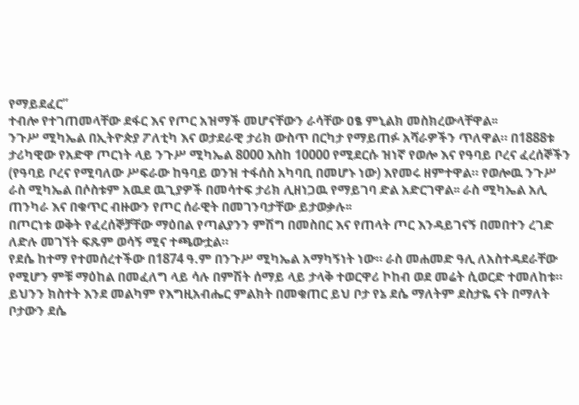የማይደፈር”
ተብሎ የተገጠመላቸው ደፋር እና የጦር አዝማች መሆናቸውን ራሳቸው ዐፄ ምኒልክ መስክረውላቸዋል፡፡
ንጉሥ ሚካኤል በኢትዮጵያ ፖለቲካ እና ወታደራዊ ታሪክ ውስጥ በርካታ የማይጠፉ አሻራዎችን ጥለዋል። በ1888ቱ ታሪካዊው የአድዋ ጦርነት ላይ ንጉሥ ሚካኤል 8000 እስከ 10000 የሚደርሱ ዝነኛ የወሎ እና የዓባይ ቦረና ፈረሰኞችን (የዓባይ ቦረና የሚባለው ሥፍራው ከዓባይ ወንዝ ተፋሰስ አካባቢ በመሆኑ ነው) እየመሩ ዘምተዋል። የወሎዉ ንጉሥ ራስ ሚካኤል በሶስቱም አዉደ ዉጊያዎች በመሳተፍ ታሪክ ሊዘነጋዉ የማይገባ ድል አድርገዋል፡፡ ራስ ሚካኤል አሊ ጠንካራ እና በቁጥር ብዙውን የጦር ሰራዊት በመገንባታቸው ይታወቃሉ፡፡
በጦርነቱ ወቅት የፈረሰኞቻቸው ማዕበል የጣልያንን ምሽግ በመስበር እና የጠላት ጦር እንዳይገናኝ በመበተን ረገድ ለድሉ መገኘት ፍጹም ወሳኝ ሚና ተጫውቷል።
የደሴ ከተማ የተመሰረተችው በ1874 ዓ.ም በንጉሥ ሚካኤል አማካኝነት ነው። ራስ መሐመድ ዓሊ ለአስተዳደራቸው የሚሆን ምቹ ማዕከል በመፈለግ ላይ ሳሉ በምሽት ሰማይ ላይ ታላቅ ተወርዋሪ ኮከብ ወደ መሬት ሲወርድ ተመለከቱ። ይህንን ክስተት እንደ መልካም የእግዚአብሔር ምልክት በመቁጠር ይህ ቦታ የኔ ደሴ ማለትም ደስታዬ ናት በማለት ቦታውን ደሴ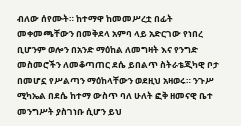ብለው ሰየሙት። ከተማዋ ከመመሥረቷ በፊት መቀመጫቸውን በመቅደላ አምባ ላይ አድርገው የነበረ ቢሆንም ወሎን በአንድ ማዕከል ለመግዛት እና የንግድ መስመሮችን ለመቆጣጠር ደሴ ይበልጥ ስትራቴጂካዊ ቦታ በመሆኗ የሥልጣን ማዕከላቸውን ወደዚህ አዛወሩ። ንጉሥ ሚካኤል በደሴ ከተማ ውስጥ ባለ ሁለት ፎቅ ዘመናዊ ቤተ መንግሥት ያስገነቡ ሲሆን ይህ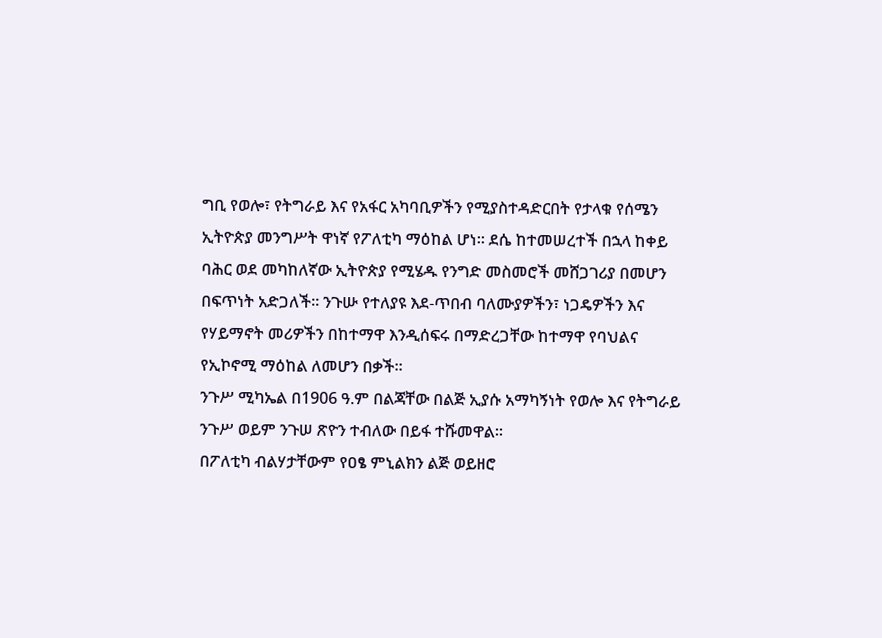ግቢ የወሎ፣ የትግራይ እና የአፋር አካባቢዎችን የሚያስተዳድርበት የታላቁ የሰሜን ኢትዮጵያ መንግሥት ዋነኛ የፖለቲካ ማዕከል ሆነ። ደሴ ከተመሠረተች በኋላ ከቀይ ባሕር ወደ መካከለኛው ኢትዮጵያ የሚሄዱ የንግድ መስመሮች መሸጋገሪያ በመሆን በፍጥነት አድጋለች፡፡ ንጉሡ የተለያዩ እደ-ጥበብ ባለሙያዎችን፣ ነጋዴዎችን እና የሃይማኖት መሪዎችን በከተማዋ እንዲሰፍሩ በማድረጋቸው ከተማዋ የባህልና የኢኮኖሚ ማዕከል ለመሆን በቃች።
ንጉሥ ሚካኤል በ1906 ዓ.ም በልጃቸው በልጅ ኢያሱ አማካኝነት የወሎ እና የትግራይ ንጉሥ ወይም ንጉሠ ጽዮን ተብለው በይፋ ተሹመዋል።
በፖለቲካ ብልሃታቸውም የዐፄ ምኒልክን ልጅ ወይዘሮ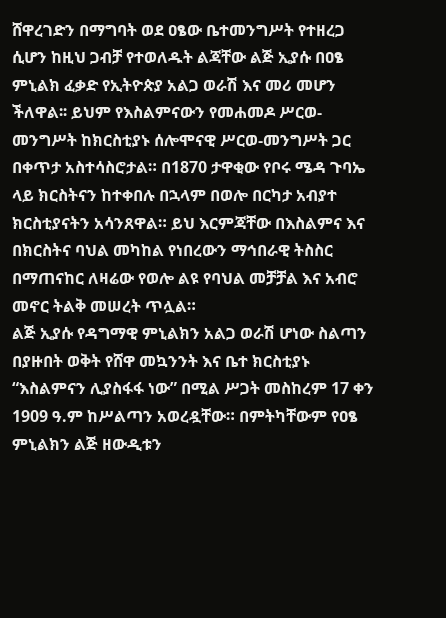ሸዋረገድን በማግባት ወደ ዐፄው ቤተመንግሥት የተዘረጋ ሲሆን ከዚህ ጋብቻ የተወለዱት ልጃቸው ልጅ ኢያሱ በዐፄ ምኒልክ ፈቃድ የኢትዮጵያ አልጋ ወራሽ እና መሪ መሆን ችለዋል፡፡ ይህም የእስልምናውን የመሐመዶ ሥርወ-መንግሥት ከክርስቲያኑ ሰሎሞናዊ ሥርወ-መንግሥት ጋር በቀጥታ አስተሳስሮታል። በ1870 ታዋቂው የቦሩ ሜዳ ጉባኤ ላይ ክርስትናን ከተቀበሉ በኋላም በወሎ በርካታ አብያተ ክርስቲያናትን አሳንጸዋል። ይህ እርምጃቸው በእስልምና እና በክርስትና ባህል መካከል የነበረውን ማኅበራዊ ትስስር በማጠናከር ለዛሬው የወሎ ልዩ የባህል መቻቻል እና አብሮ መኖር ትልቅ መሠረት ጥሏል።
ልጅ ኢያሱ የዳግማዊ ምኒልክን አልጋ ወራሽ ሆነው ስልጣን በያዙበት ወቅት የሸዋ መኳንንት እና ቤተ ክርስቲያኑ “እስልምናን ሊያስፋፋ ነው” በሚል ሥጋት መስከረም 17 ቀን 1909 ዓ.ም ከሥልጣን አወረዷቸው። በምትካቸውም የዐፄ ምኒልክን ልጅ ዘውዲቱን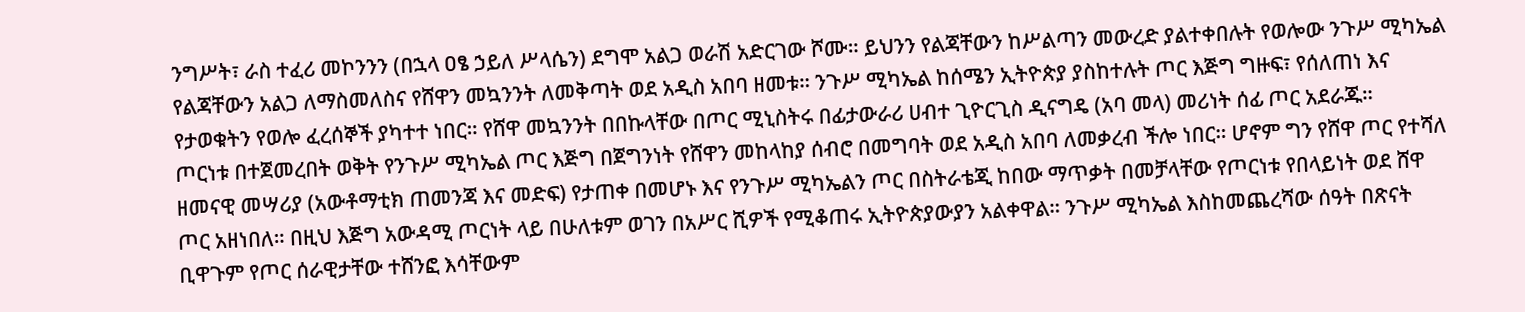ንግሥት፣ ራስ ተፈሪ መኮንንን (በኋላ ዐፄ ኃይለ ሥላሴን) ደግሞ አልጋ ወራሽ አድርገው ሾሙ። ይህንን የልጃቸውን ከሥልጣን መውረድ ያልተቀበሉት የወሎው ንጉሥ ሚካኤል የልጃቸውን አልጋ ለማስመለስና የሸዋን መኳንንት ለመቅጣት ወደ አዲስ አበባ ዘመቱ። ንጉሥ ሚካኤል ከሰሜን ኢትዮጵያ ያስከተሉት ጦር እጅግ ግዙፍ፣ የሰለጠነ እና የታወቁትን የወሎ ፈረሰኞች ያካተተ ነበር። የሸዋ መኳንንት በበኩላቸው በጦር ሚኒስትሩ በፊታውራሪ ሀብተ ጊዮርጊስ ዲናግዴ (አባ መላ) መሪነት ሰፊ ጦር አደራጁ።
ጦርነቱ በተጀመረበት ወቅት የንጉሥ ሚካኤል ጦር እጅግ በጀግንነት የሸዋን መከላከያ ሰብሮ በመግባት ወደ አዲስ አበባ ለመቃረብ ችሎ ነበር። ሆኖም ግን የሸዋ ጦር የተሻለ ዘመናዊ መሣሪያ (አውቶማቲክ ጠመንጃ እና መድፍ) የታጠቀ በመሆኑ እና የንጉሥ ሚካኤልን ጦር በስትራቴጂ ከበው ማጥቃት በመቻላቸው የጦርነቱ የበላይነት ወደ ሸዋ ጦር አዘነበለ። በዚህ እጅግ አውዳሚ ጦርነት ላይ በሁለቱም ወገን በአሥር ሺዎች የሚቆጠሩ ኢትዮጵያውያን አልቀዋል። ንጉሥ ሚካኤል እስከመጨረሻው ሰዓት በጽናት ቢዋጉም የጦር ሰራዊታቸው ተሸንፎ እሳቸውም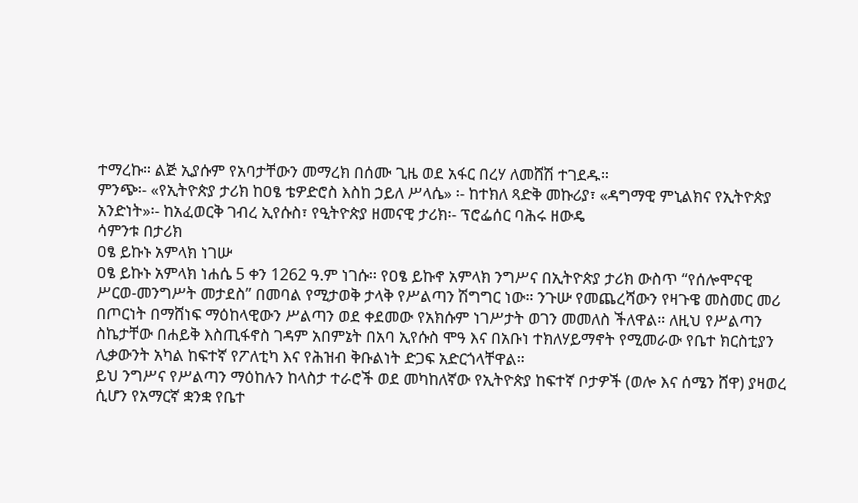ተማረኩ። ልጅ ኢያሱም የአባታቸውን መማረክ በሰሙ ጊዜ ወደ አፋር በረሃ ለመሸሽ ተገደዱ።
ምንጭ፡- «የኢትዮጵያ ታሪክ ከዐፄ ቴዎድሮስ እስከ ኃይለ ሥላሴ» ፡- ከተክለ ጻድቅ መኩሪያ፣ «ዳግማዊ ምኒልክና የኢትዮጵያ አንድነት»፡- ከአፈወርቅ ገብረ ኢየሱስ፣ የዒትዮጵያ ዘመናዊ ታሪክ፡- ፕሮፌሰር ባሕሩ ዘውዴ
ሳምንቱ በታሪክ
ዐፄ ይኩኑ አምላክ ነገሡ
ዐፄ ይኩኑ አምላክ ነሐሴ 5 ቀን 1262 ዓ.ም ነገሱ፡፡ የዐፄ ይኩኖ አምላክ ንግሥና በኢትዮጵያ ታሪክ ውስጥ “የሰሎሞናዊ ሥርወ-መንግሥት መታደስ” በመባል የሚታወቅ ታላቅ የሥልጣን ሽግግር ነው። ንጉሡ የመጨረሻውን የዛጉዌ መስመር መሪ በጦርነት በማሸነፍ ማዕከላዊውን ሥልጣን ወደ ቀደመው የአክሱም ነገሥታት ወገን መመለስ ችለዋል። ለዚህ የሥልጣን ስኬታቸው በሐይቅ እስጢፋኖስ ገዳም አበምኔት በአባ ኢየሱስ ሞዓ እና በአቡነ ተክለሃይማኖት የሚመራው የቤተ ክርስቲያን ሊቃውንት አካል ከፍተኛ የፖለቲካ እና የሕዝብ ቅቡልነት ድጋፍ አድርጎላቸዋል።
ይህ ንግሥና የሥልጣን ማዕከሉን ከላስታ ተራሮች ወደ መካከለኛው የኢትዮጵያ ከፍተኛ ቦታዎች (ወሎ እና ሰሜን ሸዋ) ያዛወረ ሲሆን የአማርኛ ቋንቋ የቤተ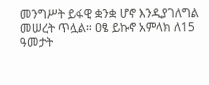መንግሥት ይፋዊ ቋንቋ ሆኖ እንዲያገለግል መሠረት ጥሏል። ዐፄ ይኩኖ አምላክ ለ15 ዓመታት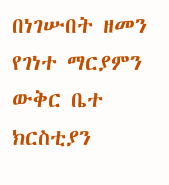በነገሡበት ዘመን የገነተ ማርያምን ውቅር ቤተ ክርስቲያን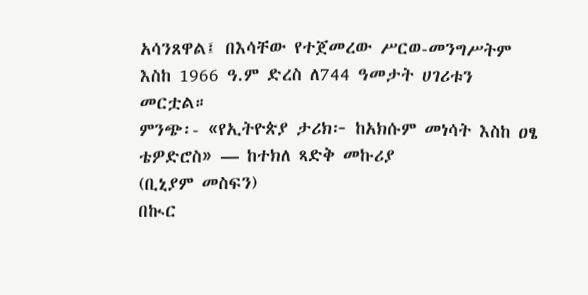አሳንጸዋል፤ በእሳቸው የተጀመረው ሥርወ-መንግሥትም እስከ 1966 ዓ.ም ድረስ ለ744 ዓመታት ሀገሪቱን መርቷል።
ምንጭ፡- «የኢትዮጵያ ታሪክ፦ ከአክሱም መነሳት እስከ ዐፄ ቴዎድሮስ» — ከተክለ ጻድቅ መኩሪያ
(ቢኒያም መስፍን)
በኲር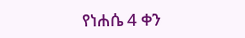የነሐሴ 4 ቀን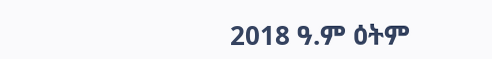2018 ዓ.ም ዕትም